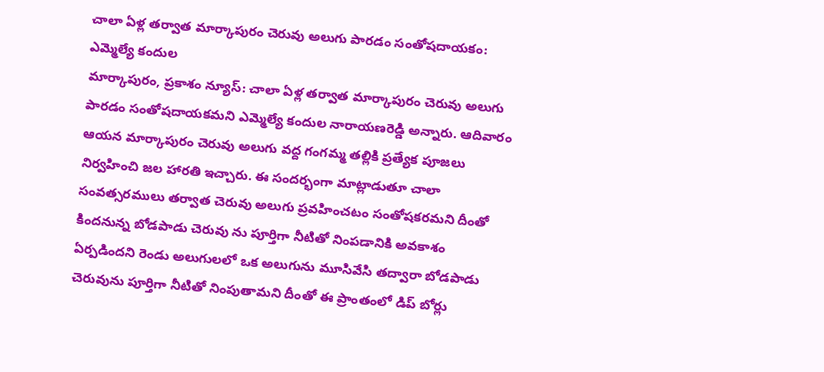చాలా ఏళ్ల తర్వాత మార్కాపురం చెరువు అలుగు పారడం సంతోషదాయకం: ఎమ్మెల్యే కందుల
మార్కాపురం, ప్రకాశం న్యూస్: చాలా ఏళ్ల తర్వాత మార్కాపురం చెరువు అలుగు పారడం సంతోషదాయకమని ఎమ్మెల్యే కందుల నారాయణరెడ్డి అన్నారు. ఆదివారం ఆయన మార్కాపురం చెరువు అలుగు వద్ద గంగమ్మ తల్లికి ప్రత్యేక పూజలు నిర్వహించి జల హారతి ఇచ్చారు. ఈ సందర్భంగా మాట్లాడుతూ చాలా సంవత్సరములు తర్వాత చెరువు అలుగు ప్రవహించటం సంతోషకరమని దీంతో కిందనున్న బోడపాడు చెరువు ను పూర్తిగా నీటితో నింపడానికి అవకాశం ఏర్పడిందని రెండు అలుగులలో ఒక అలుగును మూసివేసి తద్వారా బోడపాడు చెరువును పూర్తిగా నీటితో నింపుతామని దీంతో ఈ ప్రాంతంలో డిప్ బోర్లు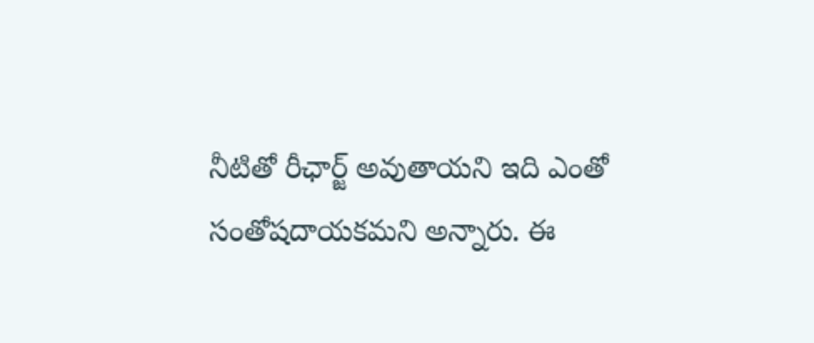నీటితో రీఛార్జ్ అవుతాయని ఇది ఎంతో సంతోషదాయకమని అన్నారు. ఈ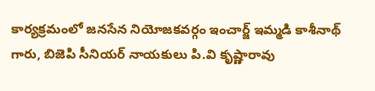కార్యక్రమంలో జనసేన నియోజకవర్గం ఇంచార్జ్ ఇమ్మడి కాశీనాథ్ గారు, బిజెపి సీనియర్ నాయకులు పి.వి కృష్ణారావు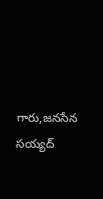గారు,జనసేన సయ్యద్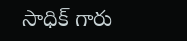సాధిక్ గారు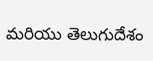మరియు తెలుగుదేశం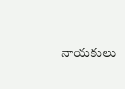నాయకులు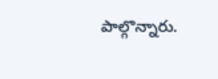పాల్గొన్నారు.